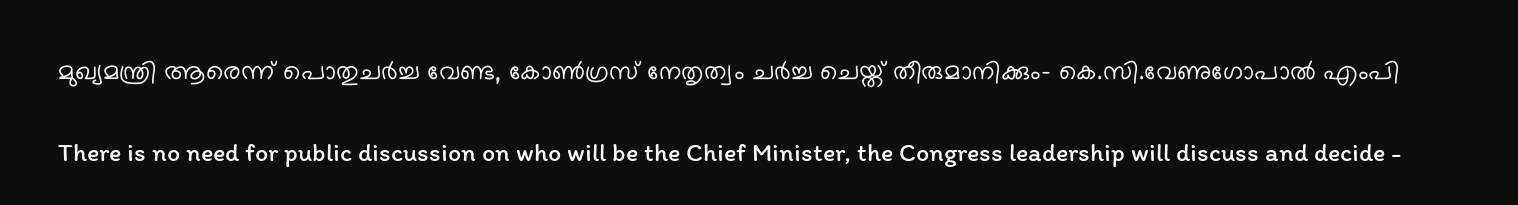മുഖ്യമന്ത്രി ആരെന്ന് പൊതുചര്‍ച്ച വേണ്ട, കോണ്‍ഗ്രസ് നേതൃത്വം ചര്‍ച്ച ചെയ്ത് തീരുമാനിക്കും- കെ.സി.വേണുഗോപാല്‍ എംപി

There is no need for public discussion on who will be the Chief Minister, the Congress leadership will discuss and decide -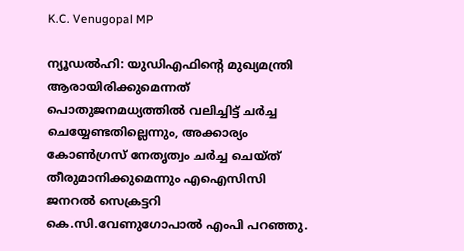K.C. Venugopal MP

ന്യൂഡല്‍ഹി: യുഡിഎഫിന്റെ മുഖ്യമന്ത്രി ആരായിരിക്കുമെന്നത് പൊതുജനമധ്യത്തില്‍ വലിച്ചിട്ട് ചര്‍ച്ച ചെയ്യേണ്ടതില്ലെന്നും, അക്കാര്യം കോണ്‍ഗ്രസ് നേതൃത്വം ചര്‍ച്ച ചെയ്ത് തീരുമാനിക്കുമെന്നും എഐസിസി ജനറല്‍ സെക്രട്ടറി കെ.സി.വേണുഗോപാല്‍ എംപി പറഞ്ഞു.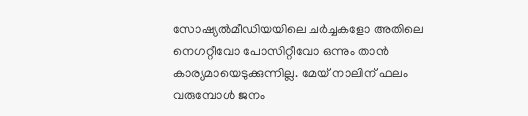സോഷ്യല്‍മീഡിയയിലെ ചര്‍ച്ചകളോ അതിലെ നെഗറ്റീവോ പോസിറ്റീവോ ഒന്നും താന്‍ കാര്യമായെടുക്കുന്നില്ല. മേയ് നാലിന് ഫലം വരുമ്പോള്‍ ജനം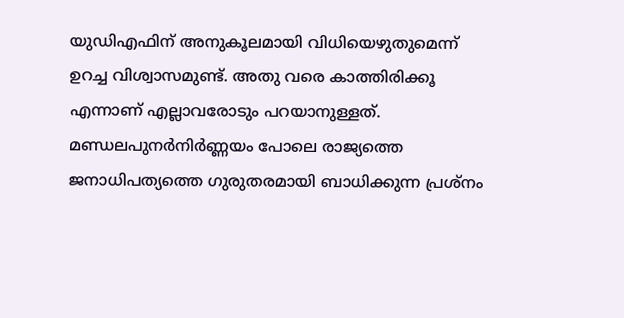യുഡിഎഫിന് അനുകൂലമായി വിധിയെഴുതുമെന്ന് ഉറച്ച വിശ്വാസമുണ്ട്. അതു വരെ കാത്തിരിക്കൂ എന്നാണ് എല്ലാവരോടും പറയാനുള്ളത്. മണ്ഡലപുനര്‍നിര്‍ണ്ണയം പോലെ രാജ്യത്തെ ജനാധിപത്യത്തെ ഗുരുതരമായി ബാധിക്കുന്ന പ്രശ്‌നം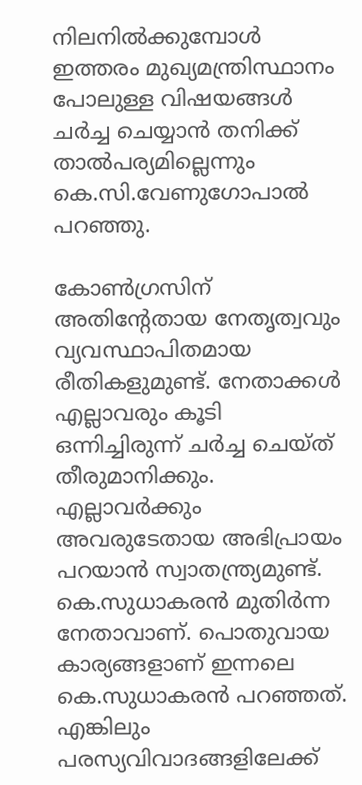നിലനില്‍ക്കുമ്പോള്‍ ഇത്തരം മുഖ്യമന്ത്രിസ്ഥാനം പോലുള്ള വിഷയങ്ങള്‍ ചര്‍ച്ച ചെയ്യാന്‍ തനിക്ക് താല്‍പര്യമില്ലെന്നും കെ.സി.വേണുഗോപാല്‍ പറഞ്ഞു.

കോണ്‍ഗ്രസിന് അതിന്റേതായ നേതൃത്വവും വ്യവസ്ഥാപിതമായ രീതികളുമുണ്ട്. നേതാക്കള്‍ എല്ലാവരും കൂടി ഒന്നിച്ചിരുന്ന് ചര്‍ച്ച ചെയ്ത് തീരുമാനിക്കും. എല്ലാവര്‍ക്കും അവരുടേതായ അഭിപ്രായം പറയാന്‍ സ്വാതന്ത്ര്യമുണ്ട്. കെ.സുധാകരന്‍ മുതിര്‍ന്ന നേതാവാണ്. പൊതുവായ കാര്യങ്ങളാണ് ഇന്നലെ കെ.സുധാകരന്‍ പറഞ്ഞത്. എങ്കിലും പരസ്യവിവാദങ്ങളിലേക്ക്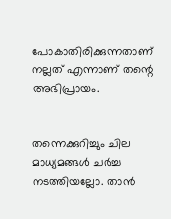പോകാതിരിക്കുന്നതാണ് നല്ലത് എന്നാണ് തന്റെ അഭിപ്രായം.


തന്നെക്കുറിച്ചും ചില മാധ്യമങ്ങള്‍ ചര്‍ച്ച നടത്തിയല്ലോ. താന്‍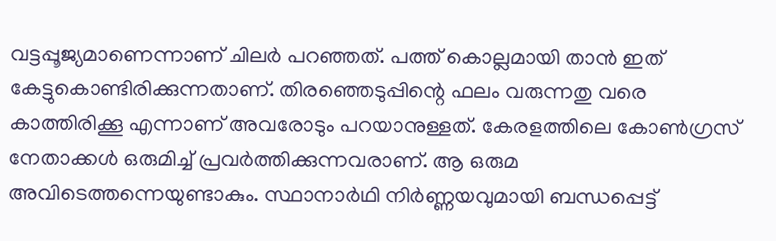വട്ടപ്പൂജ്യമാണെന്നാണ് ചിലര്‍ പറഞ്ഞത്. പത്ത് കൊല്ലമായി താന്‍ ഇത് കേട്ടുകൊണ്ടിരിക്കുന്നതാണ്. തിരഞ്ഞെടുപ്പിന്റെ ഫലം വരുന്നതു വരെ കാത്തിരിക്കൂ എന്നാണ് അവരോടും പറയാനുള്ളത്. കേരളത്തിലെ കോണ്‍ഗ്രസ് നേതാക്കള്‍ ഒരുമിച്ച് പ്രവര്‍ത്തിക്കുന്നവരാണ്. ആ ഒരുമ അവിടെത്തന്നെയുണ്ടാകും. സ്ഥാനാര്‍ഥി നിര്‍ണ്ണയവുമായി ബന്ധപ്പെട്ട്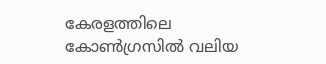കേരളത്തിലെ കോണ്‍ഗ്രസില്‍ വലിയ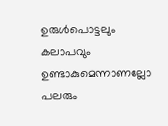ഉരുള്‍പൊട്ടലും കലാപവും ഉണ്ടാകുമെന്നാണല്ലോ പലരും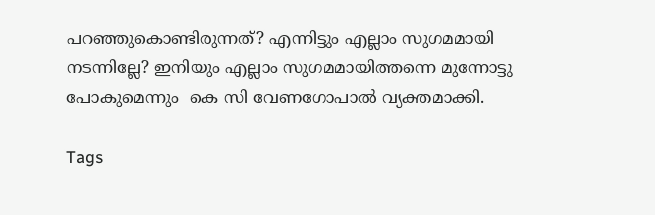പറഞ്ഞുകൊണ്ടിരുന്നത്? എന്നിട്ടും എല്ലാം സുഗമമായി നടന്നില്ലേ? ഇനിയും എല്ലാം സുഗമമായിത്തന്നെ മുന്നോട്ടു പോകുമെന്നും  കെ സി വേണഗോപാൽ വ്യക്തമാക്കി.

Tags